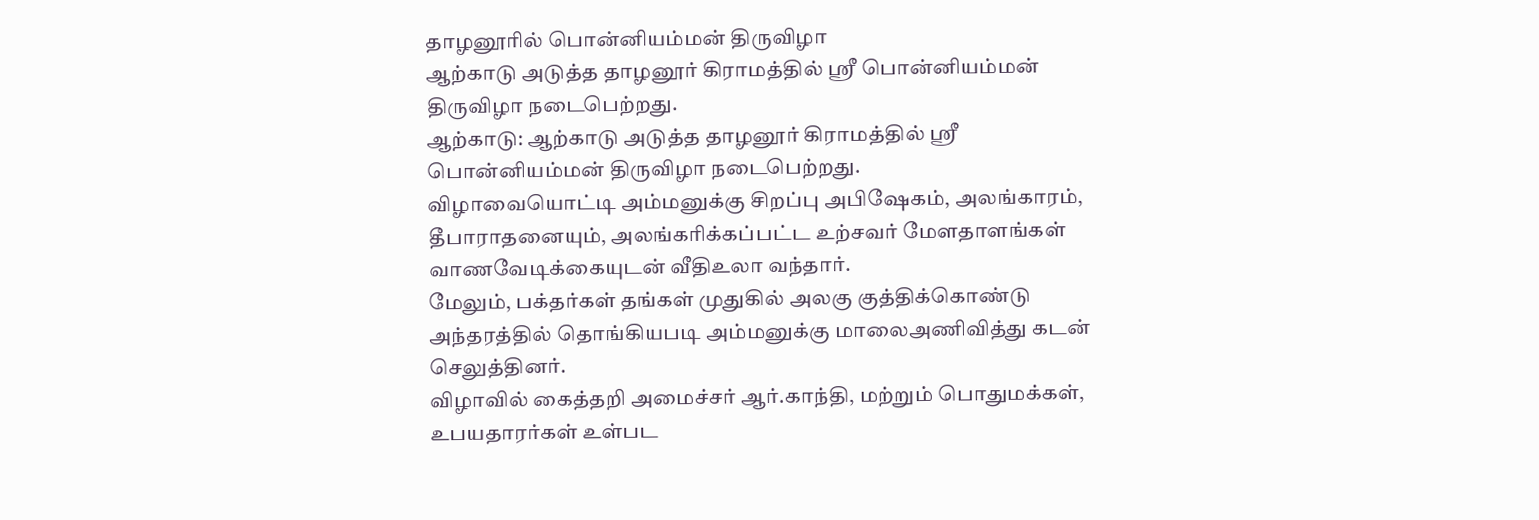தாழனூரில் பொன்னியம்மன் திருவிழா
ஆற்காடு அடுத்த தாழனூர் கிராமத்தில் ஸ்ரீ பொன்னியம்மன் திருவிழா நடைபெற்றது.
ஆற்காடு: ஆற்காடு அடுத்த தாழனூர் கிராமத்தில் ஸ்ரீ பொன்னியம்மன் திருவிழா நடைபெற்றது.
விழாவையொட்டி அம்மனுக்கு சிறப்பு அபிஷேகம், அலங்காரம், தீபாராதனையும், அலங்கரிக்கப்பட்ட உற்சவர் மேளதாளங்கள் வாணவேடிக்கையுடன் வீதிஉலா வந்தார்.
மேலும், பக்தர்கள் தங்கள் முதுகில் அலகு குத்திக்கொண்டு அந்தரத்தில் தொங்கியபடி அம்மனுக்கு மாலைஅணிவித்து கடன் செலுத்தினர்.
விழாவில் கைத்தறி அமைச்சர் ஆர்.காந்தி, மற்றும் பொதுமக்கள், உபயதாரர்கள் உள்பட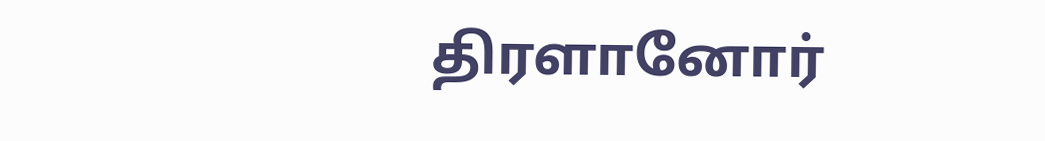திரளானோர்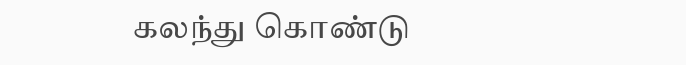கலந்து கொண்டு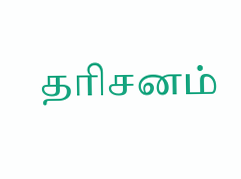தரிசனம்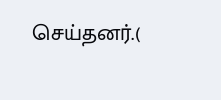செய்தனர்.(